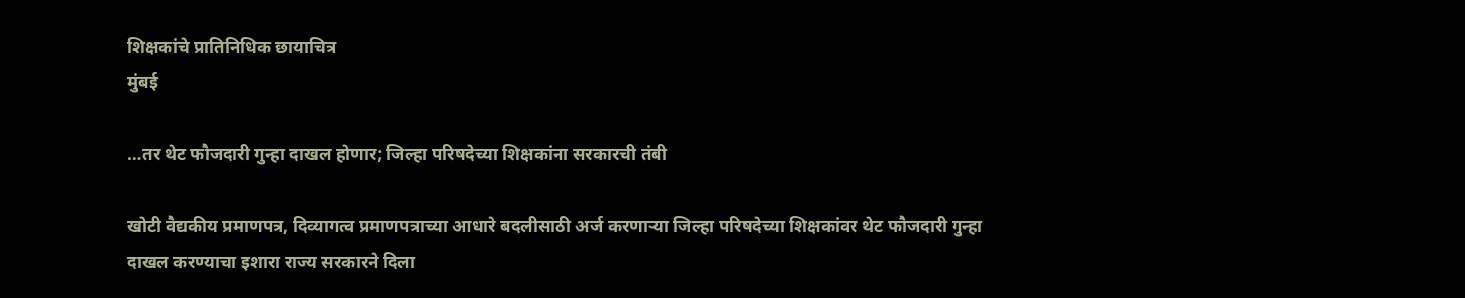शिक्षकांचे प्रातिनिधिक छायाचित्र
मुंबई

…तर थेट फौजदारी गुन्हा दाखल होणार; जिल्हा परिषदेच्या शिक्षकांना सरकारची तंबी

खोटी वैद्यकीय प्रमाणपत्र, दिव्यागत्व प्रमाणपत्राच्या आधारे बदलीसाठी अर्ज करणाऱ्या जिल्हा परिषदेच्या शिक्षकांवर थेट फौजदारी गुन्हा दाखल करण्याचा इशारा राज्य सरकारने दिला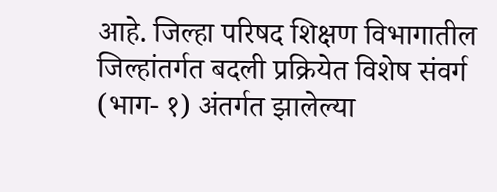आहे. जिल्हा परिषद शिक्षण विभागातील जिल्हांतर्गत बदली प्रक्रियेत विशेष संवर्ग (भाग- १) अंतर्गत झालेल्या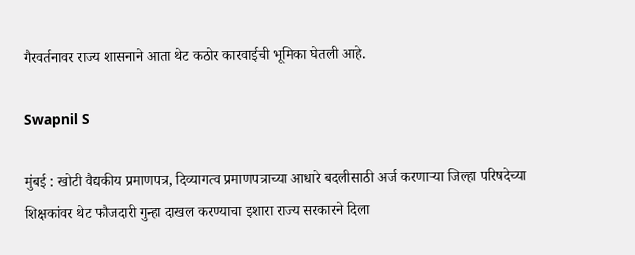गैरवर्तनावर राज्य शासनाने आता थेट कठोर कारवाईची भूमिका घेतली आहे.

Swapnil S

मुंबई : खोटी वैद्यकीय प्रमाणपत्र, दिव्यागत्व प्रमाणपत्राच्या आधारे बदलीसाठी अर्ज करणाऱ्या जिल्हा परिषदेच्या शिक्षकांवर थेट फौजदारी गुन्हा दाखल करण्याचा इशारा राज्य सरकारने दिला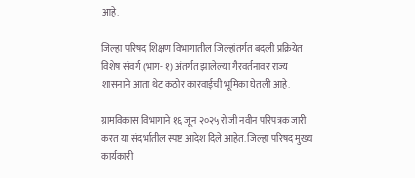आहे.

जिल्हा परिषद शिक्षण विभागातील जिल्हांतर्गत बदली प्रक्रियेत विशेष संवर्ग (भाग- १) अंतर्गत झालेल्या गैरवर्तनावर राज्य शासनाने आता थेट कठोर कारवाईची भूमिका घेतली आहे.

ग्रामविकास विभागाने १६ जून २०२५ रोजी नवीन परिपत्रक जारी करत या संदर्भातील स्पष्ट आदेश दिले आहेत. जिल्हा परिषद मुख्य कार्यकारी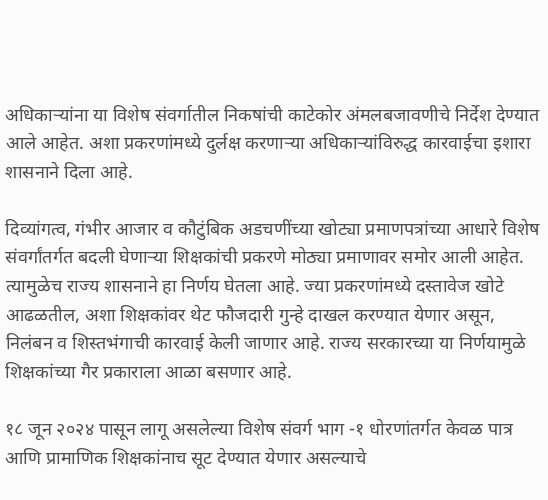अधिकाऱ्यांना या विशेष संवर्गातील निकषांची काटेकोर अंमलबजावणीचे निर्देश देण्यात आले आहेत. अशा प्रकरणांमध्ये दुर्लक्ष करणाऱ्या अधिकाऱ्यांविरुद्ध कारवाईचा इशारा शासनाने दिला आहे.

दिव्यांगत्व, गंभीर आजार व कौटुंबिक अडचणींच्या खोट्या प्रमाणपत्रांच्या आधारे विशेष संवर्गांतर्गत बदली घेणाऱ्या शिक्षकांची प्रकरणे मोठ्या प्रमाणावर समोर आली आहेत. त्यामुळेच राज्य शासनाने हा निर्णय घेतला आहे. ज्या प्रकरणांमध्ये दस्तावेज खोटे आढळतील, अशा शिक्षकांवर थेट फौजदारी गुन्हे दाखल करण्यात येणार असून, निलंबन व शिस्तभंगाची कारवाई केली जाणार आहे. राज्य सरकारच्या या निर्णयामुळे शिक्षकांच्या गैर प्रकाराला आळा बसणार आहे.

१८ जून २०२४ पासून लागू असलेल्या विशेष संवर्ग भाग -१ धोरणांतर्गत केवळ पात्र आणि प्रामाणिक शिक्षकांनाच सूट देण्यात येणार असल्याचे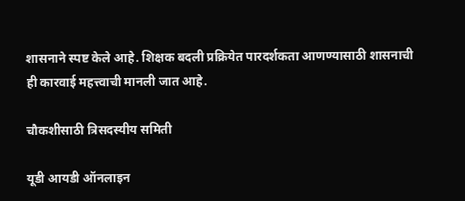शासनाने स्पष्ट केले आहे. शिक्षक बदली प्रक्रियेत पारदर्शकता आणण्यासाठी शासनाची ही कारवाई महत्त्वाची मानली जात आहे.

चौकशीसाठी त्रिसदस्यीय समिती

यूडी आयडी ऑनलाइन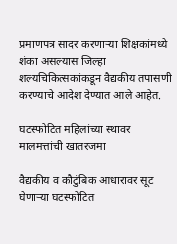प्रमाणपत्र सादर करणाऱ्या शिक्षकांमध्ये शंका असल्यास जिल्हा शल्यचिकित्सकांकडून वैद्यकीय तपासणी करण्याचे आदेश देण्यात आले आहेत.

घटस्फोटित महिलांच्या स्थावर मालमत्तांची खातरजमा

वैद्यकीय व कौटुंबिक आधारावर सूट घेणाऱ्या घटस्फोटित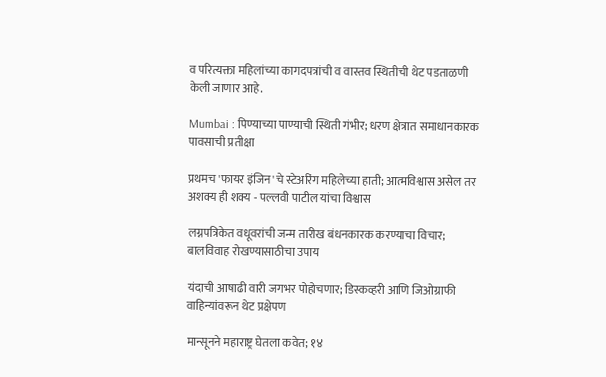व परित्यक्ता महिलांच्या कागदपत्रांची व वास्तव स्थितीची थेट पडताळणी केली जाणार आहे.

Mumbai : पिण्याच्या पाण्याची स्थिती गंभीर; धरण क्षेत्रात समाधानकारक पावसाची प्रतीक्षा

प्रथमच 'फायर इंजिन'चे स्टेअरिंग महिलेच्या हाती; आत्मविश्वास असेल तर अशक्य ही शक्य - पल्लवी पाटील यांचा विश्वास

लग्नपत्रिकेत वधूवरांची जन्म तारीख बंधनकारक करण्याचा विचार; बालविवाह रोखण्यासाठीचा उपाय

यंदाची आषाढी वारी जगभर पोहोचणार; डिस्कव्हरी आणि जिओग्राफी वाहिन्यांवरून थेट प्रक्षेपण

मान्सूनने महाराष्ट्र घेतला कवेत; १४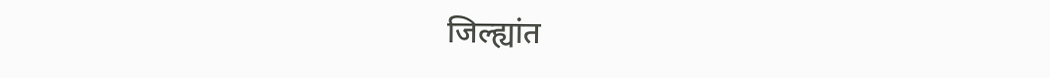जिल्ह्यांत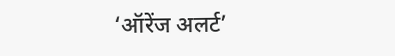‘ऑरेंज अलर्ट’